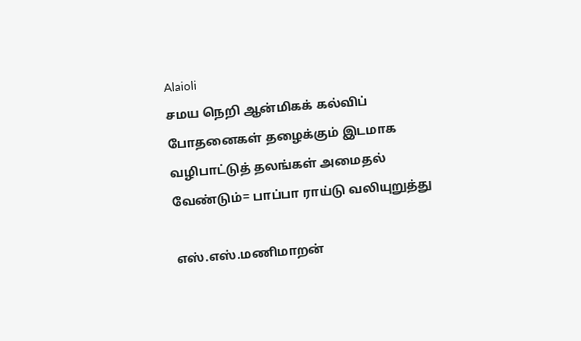Alaioli
சமய நெறி ஆன்மிகக் கல்விப் போதனைகள் தழைக்கும் இடமாக வழிபாட்டுத் தலங்கள் அமைதல் வேண்டும்= பாப்பா ராய்டு வலியுறுத்து

எஸ்.எஸ்.மணிமாறன்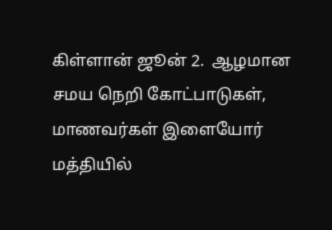கிள்ளான் ஜூன் 2.  ஆழமான சமய நெறி கோட்பாடுகள், மாணவர்கள் இளையோர் மத்தியில்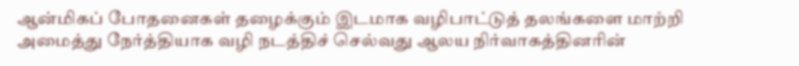ஆன்மிகப் போதனைகள் தழைக்கும் இடமாக வழிபாட்டுத் தலங்களை மாற்றி அமைத்து நேர்த்தியாக வழி நடத்திச் செல்வது ஆலய நிர்வாகத்தினரின்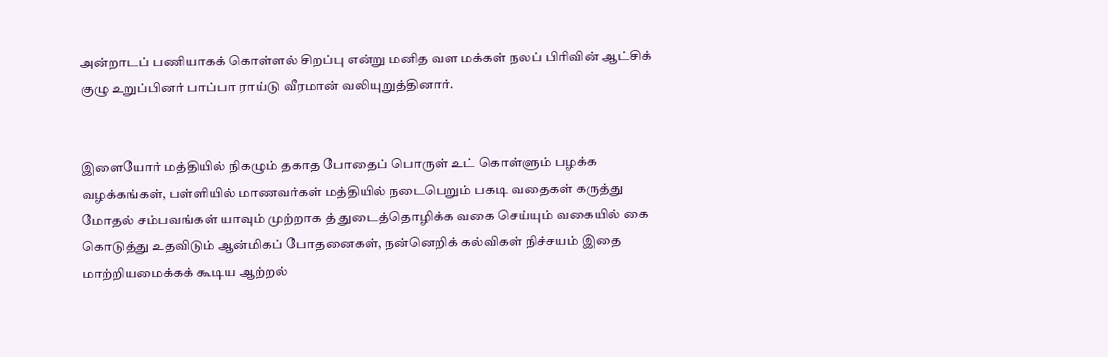அன்றாடப் பணியாகக் கொள்ளல் சிறப்பு என்று மனித வள மக்கள் நலப் பிரிவின் ஆட்சிக் குழு உறுப்பினர் பாப்பா ராய்டு வீரமான் வலியுறுத்தினார்.


இளையோர் மத்தியில் நிகழும் தகாத போதைப் பொருள் உட் கொள்ளும் பழக்க வழக்கங்கள், பள்ளியில் மாணவர்கள் மத்தியில் நடைபெறும் பகடி வதைகள் கருத்து மோதல் சம்பவங்கள் யாவும் முற்றாக த் துடைத்தொழிக்க வகை செய்யும் வகையில் கை கொடுத்து உதவிடும் ஆன்மிகப் போதனைகள், நன்னெறிக் கல்விகள் நிச்சயம் இதை மாற்றியமைக்கக் கூடிய ஆற்றல்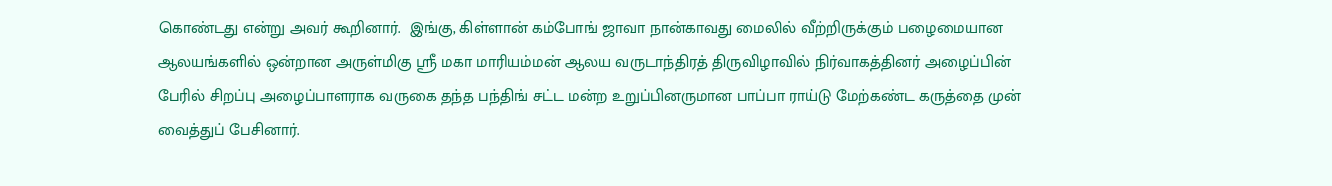கொண்டது என்று அவர் கூறினார்.  இங்கு, கிள்ளான் கம்போங் ஜாவா நான்காவது மைலில் வீற்றிருக்கும் பழைமையான ஆலயங்களில் ஒன்றான அருள்மிகு ஸ்ரீ மகா மாரியம்மன் ஆலய வருடாந்திரத் திருவிழாவில் நிர்வாகத்தினர் அழைப்பின் பேரில் சிறப்பு அழைப்பாளராக வருகை தந்த பந்திங் சட்ட மன்ற உறுப்பினருமான பாப்பா ராய்டு மேற்கண்ட கருத்தை முன் வைத்துப் பேசினார்.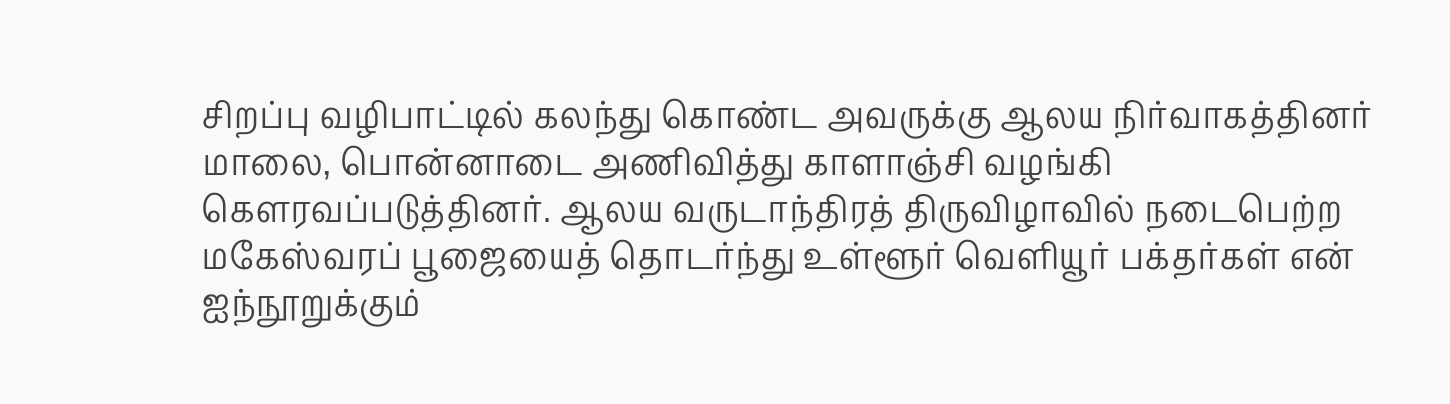சிறப்பு வழிபாட்டில் கலந்து கொண்ட அவருக்கு ஆலய நிர்வாகத்தினர் மாலை, பொன்னாடை அணிவித்து காளாஞ்சி வழங்கி கௌரவப்படுத்தினர். ஆலய வருடாந்திரத் திருவிழாவில் நடைபெற்ற மகேஸ்வரப் பூஜையைத் தொடர்ந்து உள்ளூர் வெளியூர் பக்தர்கள் என் ஐந்நூறுக்கும்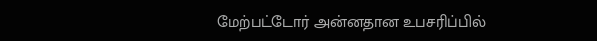மேற்பட்டோர் அன்னதான உபசரிப்பில்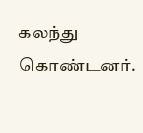கலந்து கொண்டனர்.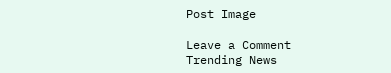Post Image

Leave a Comment
Trending News